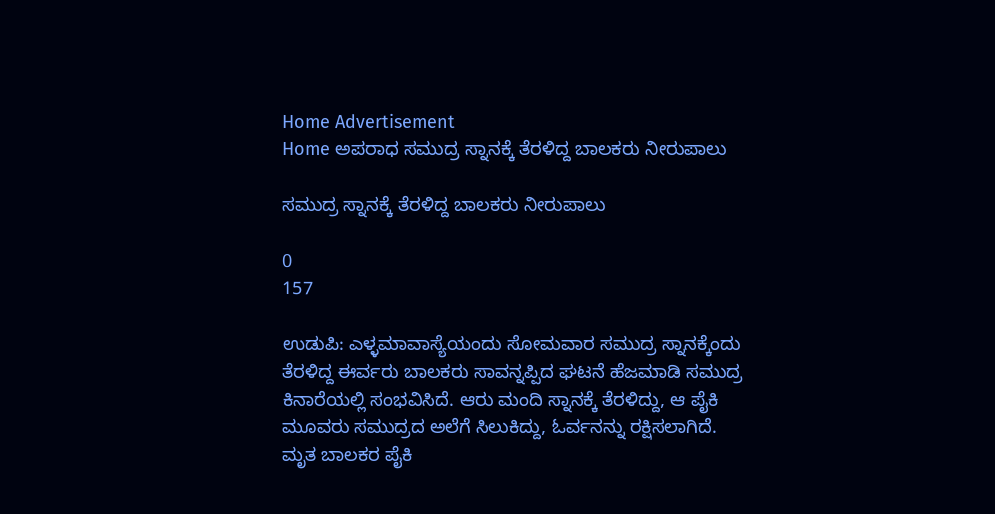Home Advertisement
Home ಅಪರಾಧ ಸಮುದ್ರ ಸ್ನಾನಕ್ಕೆ ತೆರಳಿದ್ದ ಬಾಲಕರು ನೀರುಪಾಲು

ಸಮುದ್ರ ಸ್ನಾನಕ್ಕೆ ತೆರಳಿದ್ದ ಬಾಲಕರು ನೀರುಪಾಲು

0
157

ಉಡುಪಿ: ಎಳ್ಳಮಾವಾಸ್ಯೆಯಂದು ಸೋಮವಾರ ಸಮುದ್ರ ಸ್ನಾನಕ್ಕೆಂದು ತೆರಳಿದ್ದ ಈರ್ವರು ಬಾಲಕರು ಸಾವನ್ನಪ್ಪಿದ ಘಟನೆ ಹೆಜಮಾಡಿ ಸಮುದ್ರ ಕಿನಾರೆಯಲ್ಲಿ ಸಂಭವಿಸಿದೆ. ಆರು ಮಂದಿ ಸ್ನಾನಕ್ಕೆ ತೆರಳಿದ್ದು, ಆ ಪೈಕಿ ಮೂವರು ಸಮುದ್ರದ ಅಲೆಗೆ ಸಿಲುಕಿದ್ದು, ಓರ್ವನನ್ನು ರಕ್ಷಿಸಲಾಗಿದೆ.
ಮೃತ ಬಾಲಕರ ಪೈಕಿ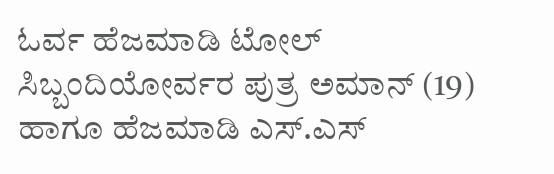ಓರ್ವ ಹೆಜಮಾಡಿ ಟೋಲ್ ಸಿಬ್ಬಂದಿಯೋರ್ವರ ಪುತ್ರ ಅಮಾನ್ (19) ಹಾಗೂ ಹೆಜಮಾಡಿ ಎಸ್.ಎಸ್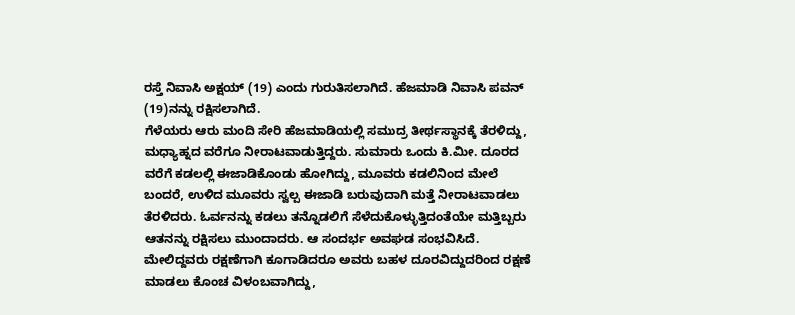ರಸ್ತೆ ನಿವಾಸಿ ಅಕ್ಷಯ್ (19) ಎಂದು ಗುರುತಿಸಲಾಗಿದೆ. ಹೆಜಮಾಡಿ ನಿವಾಸಿ ಪವನ್ (19)ನನ್ನು ರಕ್ಷಿಸಲಾಗಿದೆ.
ಗೆಳೆಯರು ಆರು ಮಂದಿ ಸೇರಿ ಹೆಜಮಾಡಿಯಲ್ಲಿ ಸಮುದ್ರ ತೀರ್ಥಸ್ಥಾನಕ್ಕೆ ತೆರಳಿದ್ದು, ಮಧ್ಯಾಹ್ನದ ವರೆಗೂ ನೀರಾಟವಾಡುತ್ತಿದ್ದರು. ಸುಮಾರು ಒಂದು ಕಿ.ಮೀ. ದೂರದ ವರೆಗೆ ಕಡಲಲ್ಲಿ ಈಜಾಡಿಕೊಂಡು ಹೋಗಿದ್ದು, ಮೂವರು ಕಡಲಿನಿಂದ ಮೇಲೆ ಬಂದರೆ, ಉಳಿದ ಮೂವರು ಸ್ವಲ್ಪ ಈಜಾಡಿ ಬರುವುದಾಗಿ ಮತ್ತೆ ನೀರಾಟವಾಡಲು ತೆರಳಿದರು. ಓರ್ವನನ್ನು ಕಡಲು ತನ್ನೊಡಲಿಗೆ ಸೆಳೆದುಕೊಳ್ಳುತ್ತಿದಂತೆಯೇ ಮತ್ತಿಬ್ಬರು ಆತನನ್ನು ರಕ್ಷಿಸಲು ಮುಂದಾದರು. ಆ ಸಂದರ್ಭ ಅವಘಡ ಸಂಭವಿಸಿದೆ.
ಮೇಲಿದ್ದವರು ರಕ್ಷಣೆಗಾಗಿ ಕೂಗಾಡಿದರೂ ಅವರು ಬಹಳ ದೂರವಿದ್ದುದರಿಂದ ರಕ್ಷಣೆ ಮಾಡಲು ಕೊಂಚ ವಿಳಂಬವಾಗಿದ್ದು,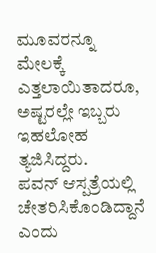ಮೂವರನ್ನೂ ಮೇಲಕ್ಕೆ ಎತ್ತಲಾಯಿತಾದರೂ, ಅಷ್ಟರಲ್ಲೇ ಇಬ್ಬರು ಇಹಲೋಹ ತ್ಯಜಿಸಿದ್ದರು.
ಪವನ್ ಆಸ್ಪತ್ರೆಯಲ್ಲಿ ಚೇತರಿಸಿಕೊಂಡಿದ್ದಾನೆ ಎಂದು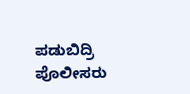ಪಡುಬಿದ್ರಿ ಪೊಲೀಸರು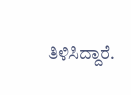ತಿಳಿಸಿದ್ದಾರೆ.